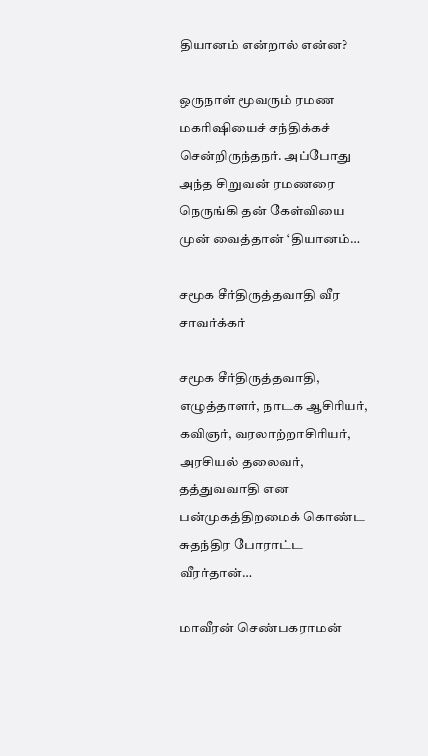தியானம் என்றால் என்ன?

ஒருநாள் மூவரும் ரமண மகரிஷியைச் சந்திக்கச் சென்றிருந்தநர். அப்போது அந்த சிறுவன் ரமணரை நெருங்கி தன் கேள்வியை முன் வைத்தான் ‘தியானம்…

சமூக சீர்திருத்தவாதி வீர சாவர்க்கர்

சமூக சீர்திருத்தவாதி, எழுத்தாளர், நாடக ஆசிரியர், கவிஞர், வரலாற்றாசிரியர், அரசியல் தலைவர், தத்துவவாதி என பன்முகத்திறமைக் கொண்ட சுதந்திர போராட்ட வீரர்தான்…

மாவீரன் செண்பகராமன்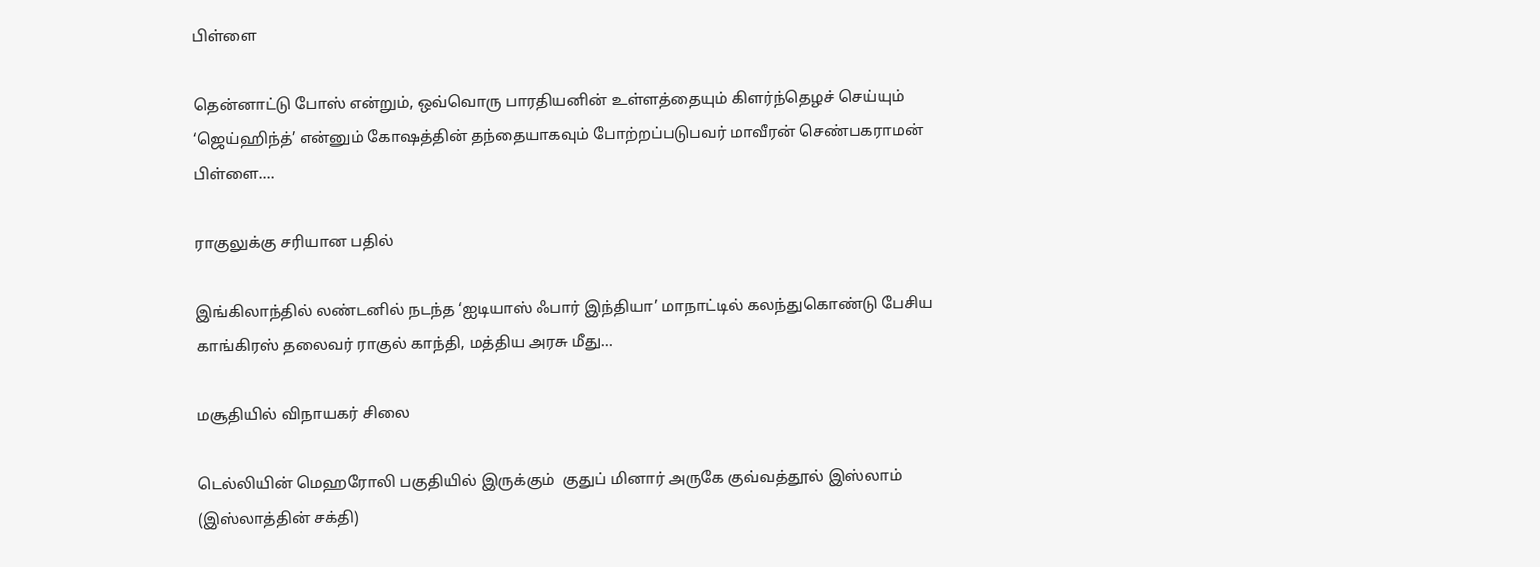பிள்ளை

தென்னாட்டு போஸ் என்றும், ஒவ்வொரு பாரதியனின் உள்ளத்தையும் கிளர்ந்தெழச் செய்யும் ‘ஜெய்ஹிந்த்’ என்னும் கோஷத்தின் தந்தையாகவும் போற்றப்படுபவர் மாவீரன் செண்பகராமன் பிள்ளை.…

ராகுலுக்கு சரியான பதில்

இங்கிலாந்தில் லண்டனில் நடந்த ‘ஐடியாஸ் ஃபார் இந்தியா’ மாநாட்டில் கலந்துகொண்டு பேசிய காங்கிரஸ் தலைவர் ராகுல் காந்தி, மத்திய அரசு மீது…

மசூதியில் விநாயகர் சிலை

டெல்லியின் மெஹரோலி பகுதியில் இருக்கும்  குதுப் மினார் அருகே குவ்வத்தூல் இஸ்லாம் (இஸ்லாத்தின் சக்தி)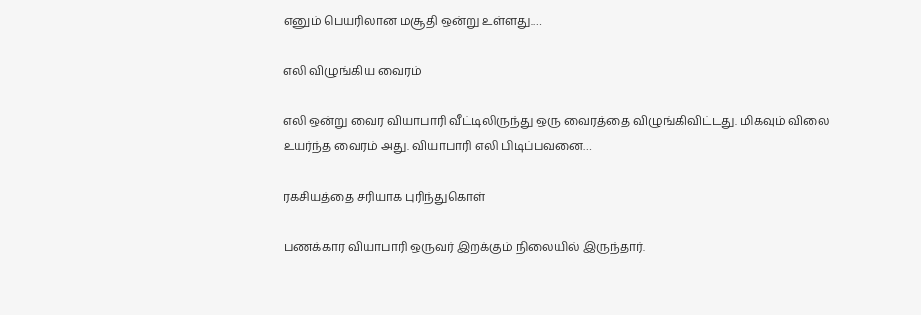எனும் பெயரிலான மசூதி ஒன்று உள்ளது.…

எலி விழுங்கிய வைரம்

எலி ஒன்று வைர வியாபாரி வீட்டிலிருந்து ஒரு வைரத்தை விழுங்கிவிட்டது. மிகவும் விலை உயர்ந்த வைரம் அது. வியாபாரி எலி பிடிப்பவனை…

ரகசியத்தை சரியாக புரிந்துகொள்

பணக்கார வியாபாரி ஒருவர் இறக்கும் நிலையில் இருந்தார்.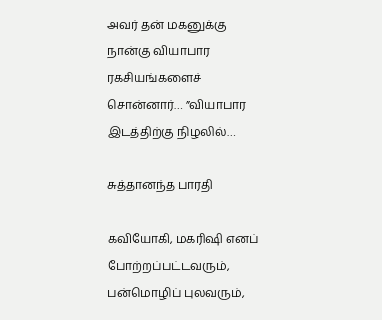அவர் தன் மகனுக்கு நான்கு வியாபார ரகசியங்களைச் சொன்னார்… ”வியாபார இடத்திற்கு நிழலில்…

சுத்தானந்த பாரதி

கவியோகி, மகரிஷி எனப் போற்றப்பட்டவரும், பன்மொழிப் புலவரும்,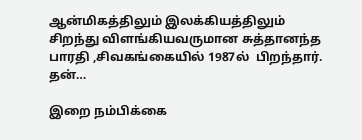ஆன்மிகத்திலும் இலக்கியத்திலும் சிறந்து விளங்கியவருமான சுத்தானந்த பாரதி ,சிவகங்கையில் 1987ல்  பிறந்தார். தன்…

இறை நம்பிக்கை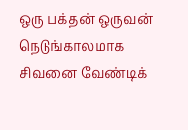ஒரு பக்தன் ஒருவன் நெடுங்காலமாக சிவனை வேண்டிக்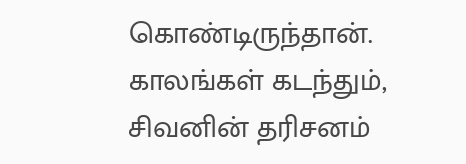கொண்டிருந்தான். காலங்கள் கடந்தும், சிவனின் தரிசனம்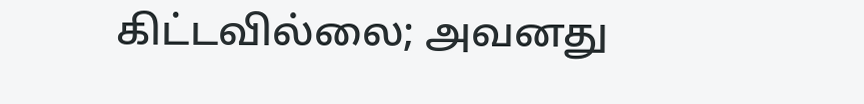கிட்டவில்லை; அவனது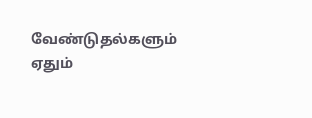வேண்டுதல்களும் ஏதும்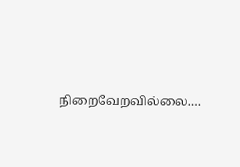நிறைவேறவில்லை.…